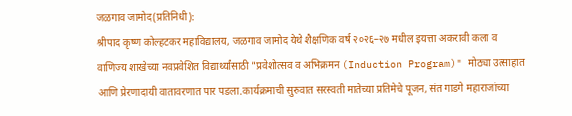जळगाव जामोद(प्रतिनिधी):
श्रीपाद कृष्ण कोल्हटकर महाविद्यालय, जळगाव जामोद येथे शैक्षणिक वर्ष २०२६–२७ मधील इयत्ता अकरावी कला व वाणिज्य शाखेच्या नवप्रवेशित विद्यार्थ्यांसाठी "प्रवेशोत्सव व अभिक्रमन (Induction Program)" मोठ्या उत्साहात आणि प्रेरणादायी वातावरणात पार पडला.कार्यक्रमाची सुरुवात सरस्वती मातेच्या प्रतिमेचे पूजन, संत गाडगे महाराजांच्या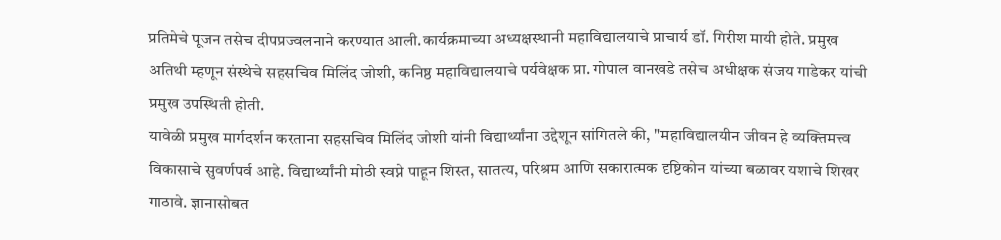प्रतिमेचे पूजन तसेच दीपप्रज्वलनाने करण्यात आली.कार्यक्रमाच्या अध्यक्षस्थानी महाविद्यालयाचे प्राचार्य डॉ. गिरीश मायी होते. प्रमुख अतिथी म्हणून संस्थेचे सहसचिव मिलिंद जोशी, कनिष्ठ महाविद्यालयाचे पर्यवेक्षक प्रा. गोपाल वानखडे तसेच अधीक्षक संजय गाडेकर यांची प्रमुख उपस्थिती होती.
यावेळी प्रमुख मार्गदर्शन करताना सहसचिव मिलिंद जोशी यांनी विद्यार्थ्यांना उद्देशून सांगितले की, "महाविद्यालयीन जीवन हे व्यक्तिमत्त्व विकासाचे सुवर्णपर्व आहे. विद्यार्थ्यांनी मोठी स्वप्ने पाहून शिस्त, सातत्य, परिश्रम आणि सकारात्मक दृष्टिकोन यांच्या बळावर यशाचे शिखर गाठावे. ज्ञानासोबत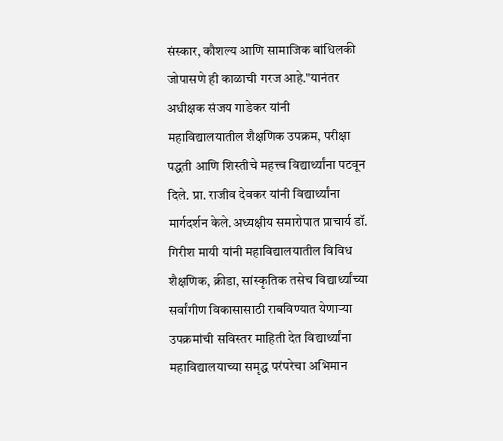संस्कार, कौशल्य आणि सामाजिक बांधिलकी जोपासणे ही काळाची गरज आहे."यानंतर अधीक्षक संजय गाडेकर यांनी महाविद्यालयातील शैक्षणिक उपक्रम, परीक्षा पद्धती आणि शिस्तीचे महत्त्व विद्यार्थ्यांना पटवून दिले. प्रा. राजीव देवकर यांनी विद्यार्थ्यांना मार्गदर्शन केले.अध्यक्षीय समारोपात प्राचार्य डॉ. गिरीश मायी यांनी महाविद्यालयातील विविध शैक्षणिक, क्रीडा, सांस्कृतिक तसेच विद्यार्थ्यांच्या सर्वांगीण विकासासाठी राबविण्यात येणाऱ्या उपक्रमांची सविस्तर माहिती देत विद्यार्थ्यांना महाविद्यालयाच्या समृद्ध परंपरेचा अभिमान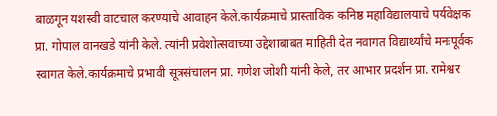बाळगून यशस्वी वाटचाल करण्याचे आवाहन केले.कार्यक्रमाचे प्रास्ताविक कनिष्ठ महाविद्यालयाचे पर्यवेक्षक प्रा. गोपाल वानखडे यांनी केले. त्यांनी प्रवेशोत्सवाच्या उद्देशाबाबत माहिती देत नवागत विद्यार्थ्यांचे मनःपूर्वक स्वागत केले.कार्यक्रमाचे प्रभावी सूत्रसंचालन प्रा. गणेश जोशी यांनी केले, तर आभार प्रदर्शन प्रा. रामेश्वर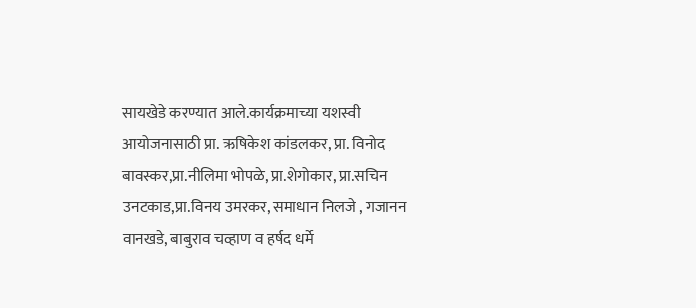सायखेडे करण्यात आले.कार्यक्रमाच्या यशस्वी आयोजनासाठी प्रा. ऋषिकेश कांडलकर, प्रा. विनोद बावस्कर,प्रा.नीलिमा भोपळे, प्रा.शेगोकार, प्रा.सचिन उनटकाड,प्रा.विनय उमरकर, समाधान निलजे , गजानन वानखडे, बाबुराव चव्हाण व हर्षद धर्मे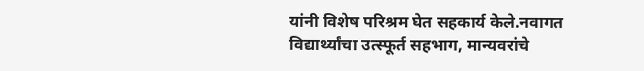यांनी विशेष परिश्रम घेत सहकार्य केले.नवागत विद्यार्थ्यांचा उत्स्फूर्त सहभाग, मान्यवरांचे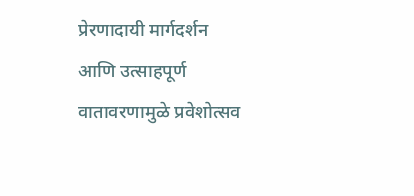प्रेरणादायी मार्गदर्शन आणि उत्साहपूर्ण वातावरणामुळे प्रवेशोत्सव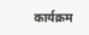कार्यक्रम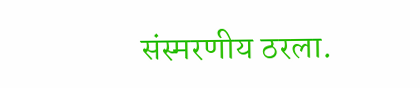संस्मरणीय ठरला.